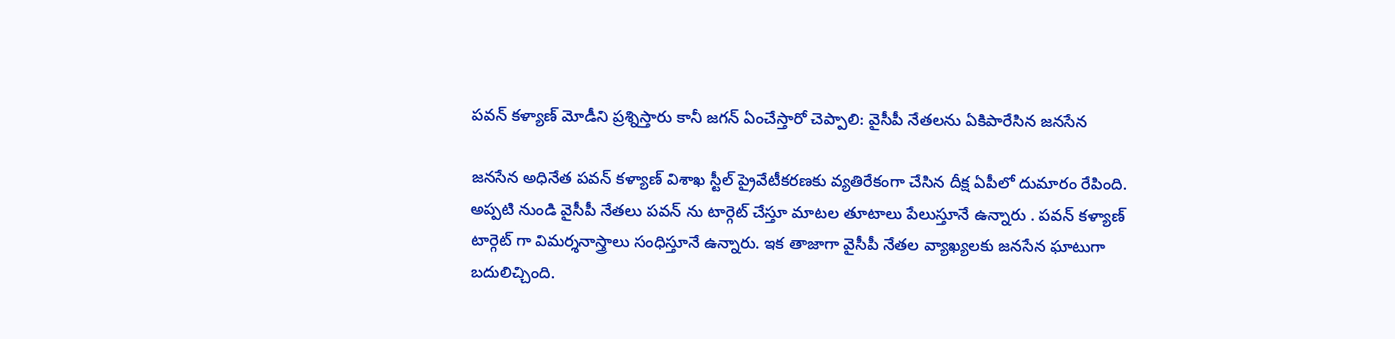పవన్ కళ్యాణ్ మోడీని ప్రశ్నిస్తారు కానీ జగన్ ఏంచేస్తారో చెప్పాలి: వైసీపీ నేతలను ఏకిపారేసిన జనసేన

జనసేన అధినేత పవన్ కళ్యాణ్ విశాఖ స్టీల్ ప్రైవేటీకరణకు వ్యతిరేకంగా చేసిన దీక్ష ఏపీలో దుమారం రేపింది. అప్పటి నుండి వైసీపీ నేతలు పవన్ ను టార్గెట్ చేస్తూ మాటల తూటాలు పేలుస్తూనే ఉన్నారు . పవన్ కళ్యాణ్ టార్గెట్ గా విమర్శనాస్త్రాలు సంధిస్తూనే ఉన్నారు. ఇక తాజాగా వైసీపీ నేతల వ్యాఖ్యలకు జనసేన ఘాటుగా బదులిచ్చింది.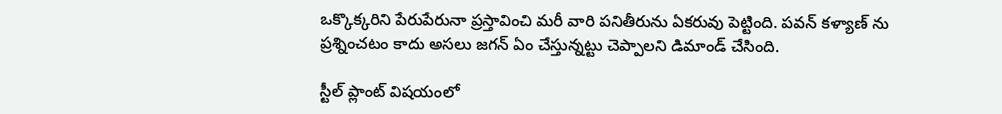ఒక్కొక్కరిని పేరుపేరునా ప్రస్తావించి మరీ వారి పనితీరును ఏకరువు పెట్టింది. పవన్ కళ్యాణ్ ను ప్రశ్నించటం కాదు అసలు జగన్ ఏం చేస్తున్నట్టు చెప్పాలని డిమాండ్ చేసింది.

స్టీల్ ప్లాంట్ విషయంలో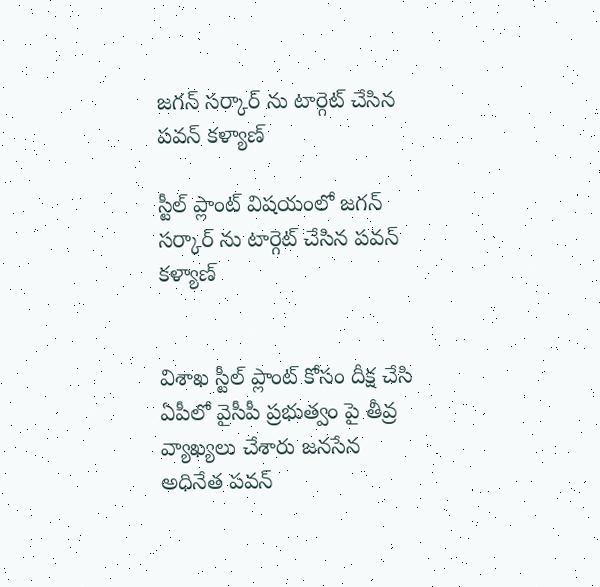జగన్ సర్కార్ ను టార్గెట్ చేసిన పవన్ కళ్యాణ్

స్టీల్ ప్లాంట్ విషయంలో జగన్ సర్కార్ ను టార్గెట్ చేసిన పవన్ కళ్యాణ్


విశాఖ స్టీల్ ప్లాంట్ కోసం దీక్ష చేసి ఏపీలో వైసీపీ ప్రభుత్వం పై తీవ్ర వ్యాఖ్యలు చేశారు జనసేన అధినేత పవన్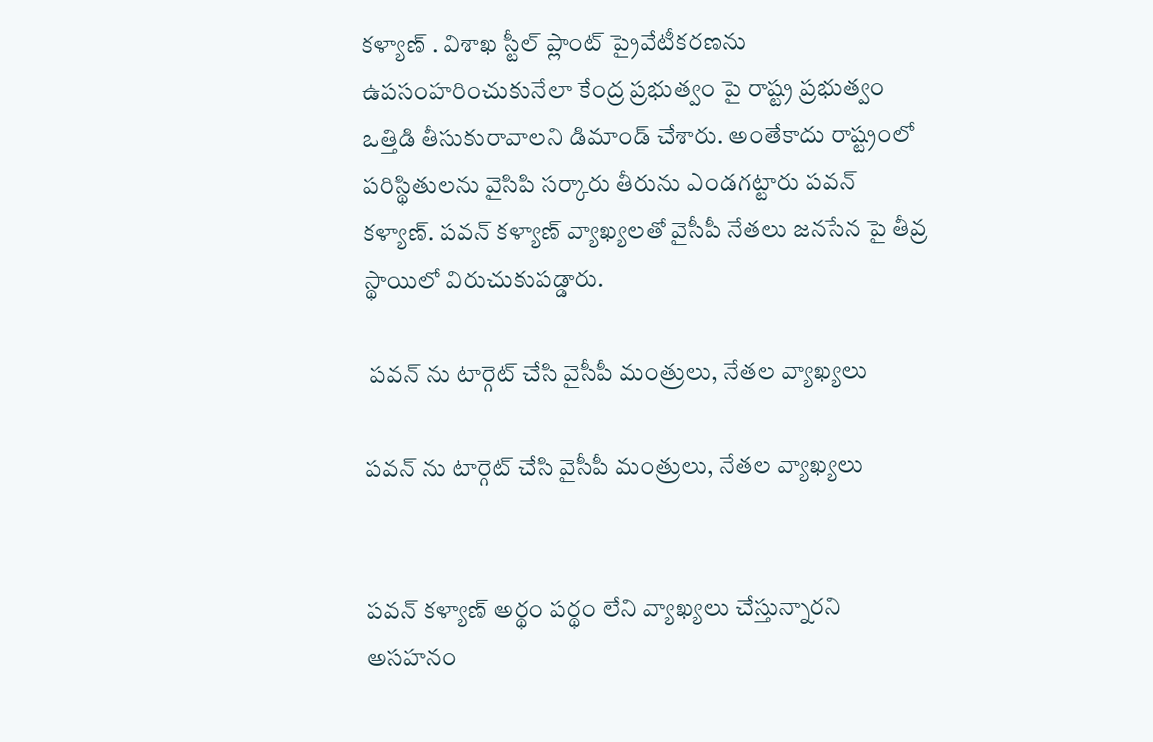కళ్యాణ్ . విశాఖ స్టీల్ ప్లాంట్ ప్రైవేటీకరణను ఉపసంహరించుకునేలా కేంద్ర ప్రభుత్వం పై రాష్ట్ర ప్రభుత్వం ఒత్తిడి తీసుకురావాలని డిమాండ్ చేశారు. అంతేకాదు రాష్ట్రంలో పరిస్థితులను వైసిపి సర్కారు తీరును ఎండగట్టారు పవన్ కళ్యాణ్. పవన్ కళ్యాణ్ వ్యాఖ్యలతో వైసీపీ నేతలు జనసేన పై తీవ్ర స్థాయిలో విరుచుకుపడ్డారు.

 పవన్ ను టార్గెట్ చేసి వైసీపీ మంత్రులు, నేతల వ్యాఖ్యలు

పవన్ ను టార్గెట్ చేసి వైసీపీ మంత్రులు, నేతల వ్యాఖ్యలు


పవన్ కళ్యాణ్ అర్థం పర్థం లేని వ్యాఖ్యలు చేస్తున్నారని అసహనం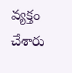వ్యక్తం చేశారు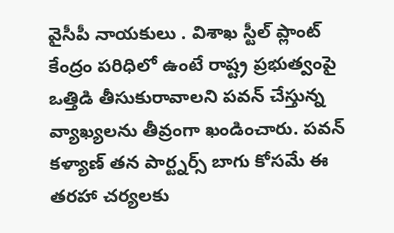వైసీపీ నాయకులు . విశాఖ స్టీల్ ప్లాంట్ కేంద్రం పరిధిలో ఉంటే రాష్ట్ర ప్రభుత్వంపై ఒత్తిడి తీసుకురావాలని పవన్ చేస్తున్న వ్యాఖ్యలను తీవ్రంగా ఖండించారు. పవన్ కళ్యాణ్ తన పార్ట్నర్స్ బాగు కోసమే ఈ తరహా చర్యలకు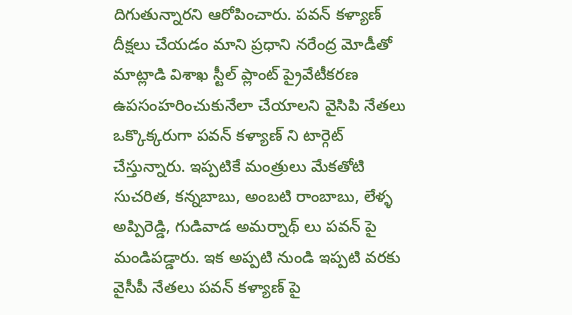దిగుతున్నారని ఆరోపించారు. పవన్ కళ్యాణ్ దీక్షలు చేయడం మాని ప్రధాని నరేంద్ర మోడీతో మాట్లాడి విశాఖ స్టీల్ ప్లాంట్ ప్రైవేటీకరణ ఉపసంహరించుకునేలా చేయాలని వైసిపి నేతలు ఒక్కొక్కరుగా పవన్ కళ్యాణ్ ని టార్గెట్ చేస్తున్నారు. ఇప్పటికే మంత్రులు మేకతోటి సుచరిత, కన్నబాబు, అంబటి రాంబాబు, లేళ్ళ అప్పిరెడ్డి, గుడివాడ అమర్నాథ్ లు పవన్ పై మండిపడ్డారు. ఇక అప్పటి నుండి ఇప్పటి వరకు వైసీపీ నేతలు పవన్ కళ్యాణ్ పై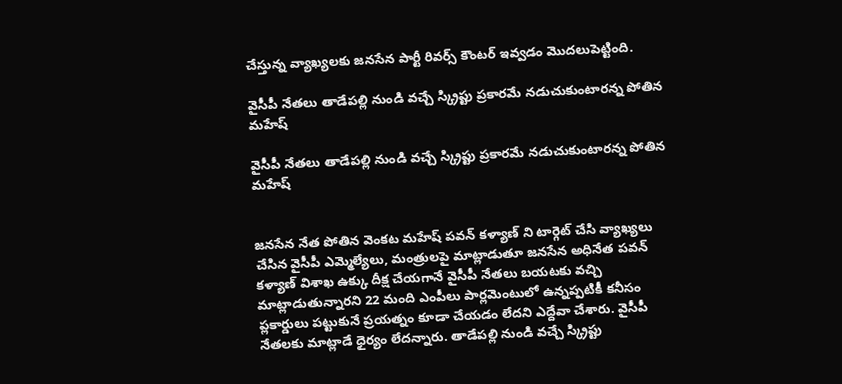చేస్తున్న వ్యాఖ్యలకు జనసేన పార్టీ రివర్స్ కౌంటర్ ఇవ్వడం మొదలుపెట్టింది.

వైసీపీ నేతలు తాడేపల్లి నుండి వచ్చే స్క్రిప్టు ప్రకారమే నడుచుకుంటారన్న పోతిన మహేష్

వైసీపీ నేతలు తాడేపల్లి నుండి వచ్చే స్క్రిప్టు ప్రకారమే నడుచుకుంటారన్న పోతిన మహేష్


జనసేన నేత పోతిన వెంకట మహేష్ పవన్ కళ్యాణ్ ని టార్గెట్ చేసి వ్యాఖ్యలు చేసిన వైసీపీ ఎమ్మెల్యేలు, మంత్రులపై మాట్లాడుతూ జనసేన అధినేత పవన్ కళ్యాణ్ విశాఖ ఉక్కు దీక్ష చేయగానే వైసీపీ నేతలు బయటకు వచ్చి మాట్లాడుతున్నారని 22 మంది ఎంపీలు పార్లమెంటులో ఉన్నప్పటికీ కనీసం ప్లకార్డులు పట్టుకునే ప్రయత్నం కూడా చేయడం లేదని ఎద్దేవా చేశారు. వైసీపీ నేతలకు మాట్లాడే ధైర్యం లేదన్నారు. తాడేపల్లి నుండి వచ్చే స్క్రిప్టు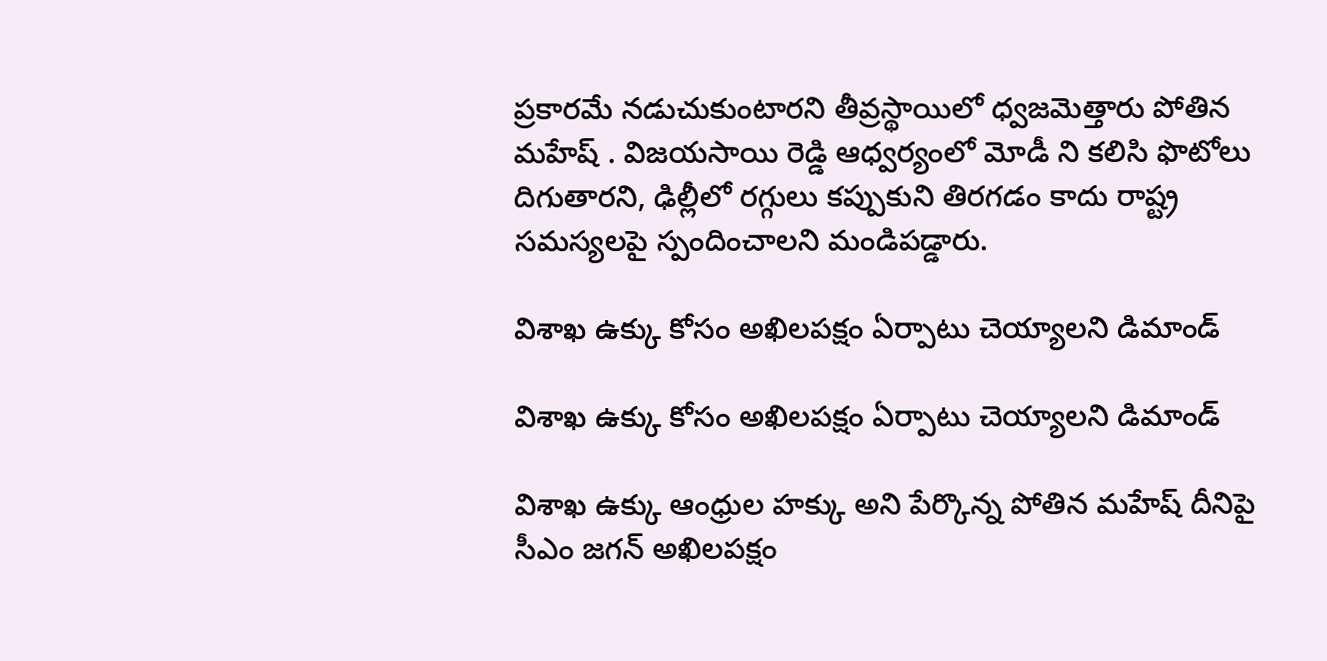ప్రకారమే నడుచుకుంటారని తీవ్రస్థాయిలో ధ్వజమెత్తారు పోతిన మహేష్ . విజయసాయి రెడ్డి ఆధ్వర్యంలో మోడీ ని కలిసి ఫొటోలు దిగుతారని, ఢిల్లీలో రగ్గులు కప్పుకుని తిరగడం కాదు రాష్ట్ర సమస్యలపై స్పందించాలని మండిపడ్డారు.

విశాఖ ఉక్కు కోసం అఖిలపక్షం ఏర్పాటు చెయ్యాలని డిమాండ్

విశాఖ ఉక్కు కోసం అఖిలపక్షం ఏర్పాటు చెయ్యాలని డిమాండ్

విశాఖ ఉక్కు ఆంధ్రుల హక్కు అని పేర్కొన్న పోతిన మహేష్ దీనిపై సీఎం జగన్ అఖిలపక్షం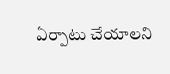ఏర్పాటు చేయాలని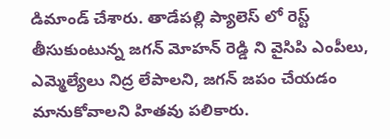డిమాండ్ చేశారు. తాడేపల్లి ప్యాలెస్ లో రెస్ట్ తీసుకుంటున్న జగన్ మోహన్ రెడ్డి ని వైసిపి ఎంపీలు, ఎమ్మెల్యేలు నిద్ర లేపాలని, జగన్ జపం చేయడం మానుకోవాలని హితవు పలికారు.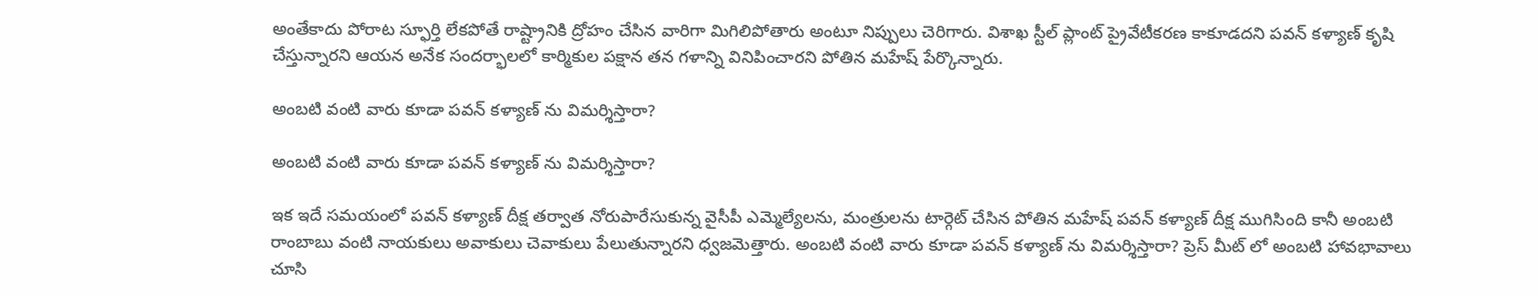అంతేకాదు పోరాట స్ఫూర్తి లేకపోతే రాష్ట్రానికి ద్రోహం చేసిన వారిగా మిగిలిపోతారు అంటూ నిప్పులు చెరిగారు. విశాఖ స్టీల్ ప్లాంట్ ప్రైవేటీకరణ కాకూడదని పవన్ కళ్యాణ్ కృషి చేస్తున్నారని ఆయన అనేక సందర్భాలలో కార్మికుల పక్షాన తన గళాన్ని వినిపించారని పోతిన మహేష్ పేర్కొన్నారు.

అంబటి వంటి వారు కూడా పవన్ కళ్యాణ్ ను విమర్శిస్తారా?

అంబటి వంటి వారు కూడా పవన్ కళ్యాణ్ ను విమర్శిస్తారా?

ఇక ఇదే సమయంలో పవన్ కళ్యాణ్ దీక్ష తర్వాత నోరుపారేసుకున్న వైసీపీ ఎమ్మెల్యేలను, మంత్రులను టార్గెట్ చేసిన పోతిన మహేష్ పవన్ కళ్యాణ్ దీక్ష ముగిసింది కానీ అంబటి రాంబాబు వంటి నాయకులు అవాకులు చెవాకులు పేలుతున్నారని ధ్వజమెత్తారు. అంబటి వంటి వారు కూడా పవన్ కళ్యాణ్ ను విమర్శిస్తారా? ప్రెస్ మీట్ లో అంబటి హావభావాలు చూసి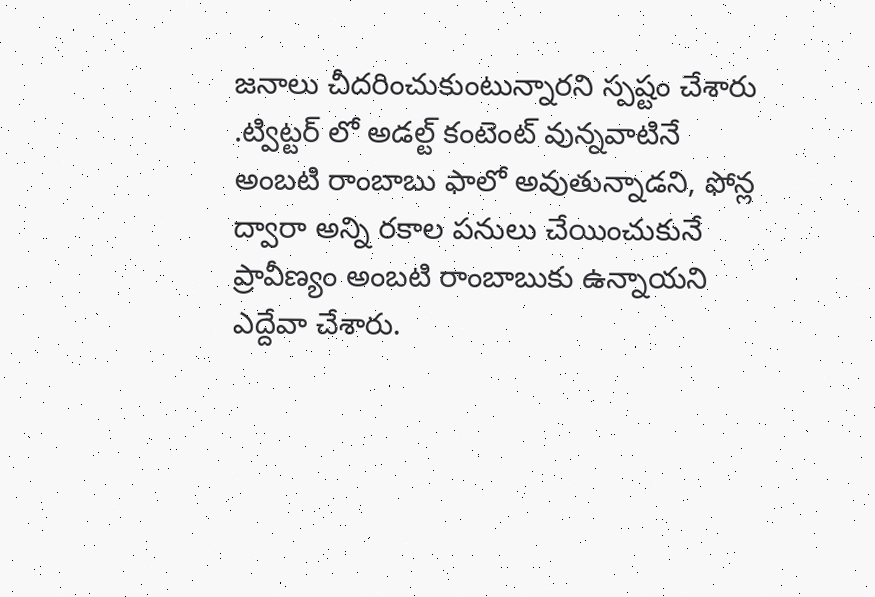జనాలు చీదరించుకుంటున్నారని స్పష్టం చేశారు .ట్విట్టర్ లో అడల్ట్ కంటెంట్ వున్నవాటినే అంబటి రాంబాబు ఫాలో అవుతున్నాడని, ఫోన్ల ద్వారా అన్ని రకాల పనులు చేయించుకునే ప్రావీణ్యం అంబటి రాంబాబుకు ఉన్నాయని ఎద్దేవా చేశారు.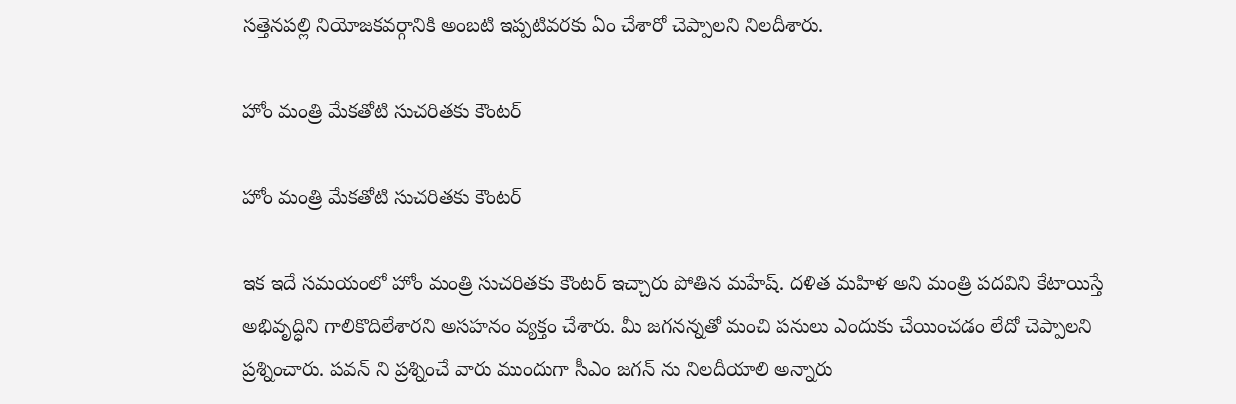సత్తెనపల్లి నియోజకవర్గానికి అంబటి ఇప్పటివరకు ఏం చేశారో చెప్పాలని నిలదీశారు.

హోం మంత్రి మేకతోటి సుచరితకు కౌంటర్

హోం మంత్రి మేకతోటి సుచరితకు కౌంటర్

ఇక ఇదే సమయంలో హోం మంత్రి సుచరితకు కౌంటర్ ఇచ్చారు పోతిన మహేష్. దళిత మహిళ అని మంత్రి పదవిని కేటాయిస్తే అభివృద్ధిని గాలికొదిలేశారని అసహనం వ్యక్తం చేశారు. మీ జగనన్నతో మంచి పనులు ఎందుకు చేయించడం లేదో చెప్పాలని ప్రశ్నించారు. పవన్ ని ప్రశ్నించే వారు ముందుగా సీఎం జగన్ ను నిలదీయాలి అన్నారు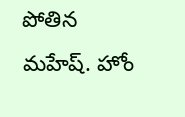పోతిన మహేష్. హోం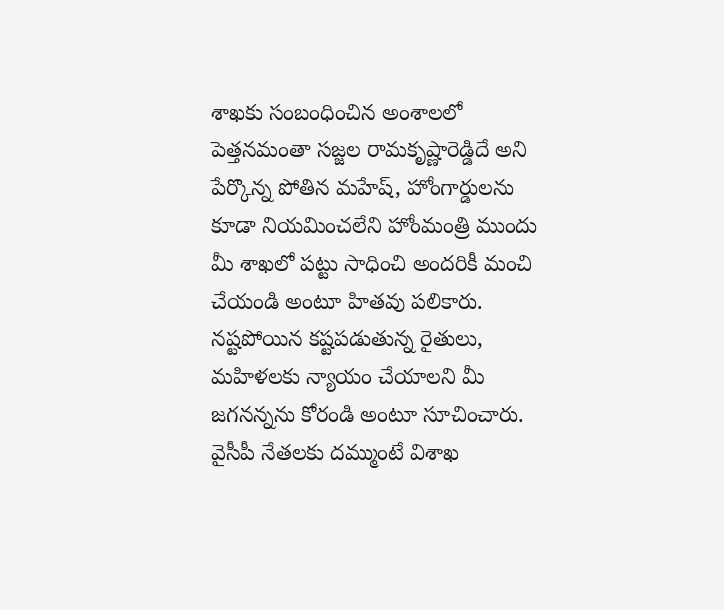శాఖకు సంబంధించిన అంశాలలో పెత్తనమంతా సజ్జల రామకృష్ణారెడ్డిదే అని పేర్కొన్న పోతిన మహేష్, హోంగార్డులను కూడా నియమించలేని హోంమంత్రి ముందు మీ శాఖలో పట్టు సాధించి అందరికీ మంచి చేయండి అంటూ హితవు పలికారు. నష్టపోయిన కష్టపడుతున్న రైతులు, మహిళలకు న్యాయం చేయాలని మీ జగనన్నను కోరండి అంటూ సూచించారు. వైసీపీ నేతలకు దమ్ముంటే విశాఖ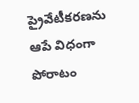ప్రైవేటీకరణను ఆపే విధంగా పోరాటం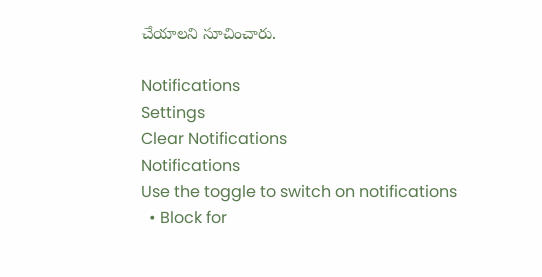చేయాలని సూచించారు.

Notifications
Settings
Clear Notifications
Notifications
Use the toggle to switch on notifications
  • Block for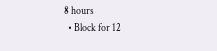8 hours
  • Block for 12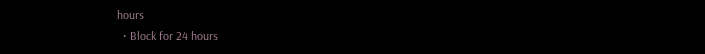hours
  • Block for 24 hours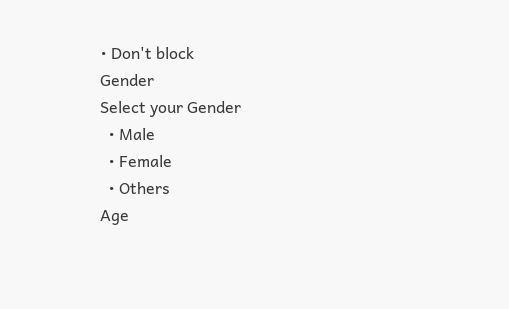• Don't block
Gender
Select your Gender
  • Male
  • Female
  • Others
Age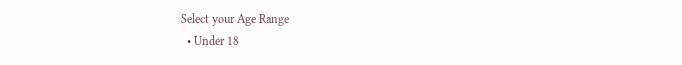Select your Age Range
  • Under 18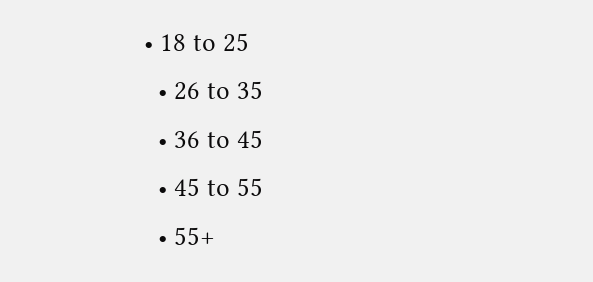• 18 to 25
  • 26 to 35
  • 36 to 45
  • 45 to 55
  • 55+